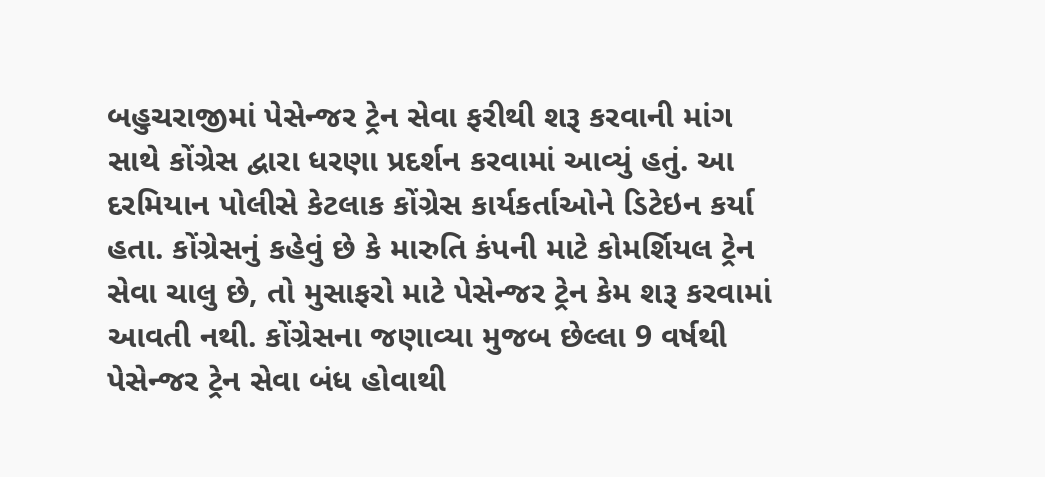બહુચરાજીમાં પેસેન્જર ટ્રેન સેવા ફરીથી શરૂ કરવાની માંગ સાથે કોંગ્રેસ દ્વારા ધરણા પ્રદર્શન કરવામાં આવ્યું હતું. આ દરમિયાન પોલીસે કેટલાક કોંગ્રેસ કાર્યકર્તાઓને ડિટેઇન કર્યા હતા. કોંગ્રેસનું કહેવું છે કે મારુતિ કંપની માટે કોમર્શિયલ ટ્રેન સેવા ચાલુ છે, તો મુસાફરો માટે પેસેન્જર ટ્રેન કેમ શરૂ કરવામાં આવતી નથી. કોંગ્રેસના જણાવ્યા મુજબ છેલ્લા 9 વર્ષથી પેસેન્જર ટ્રેન સેવા બંધ હોવાથી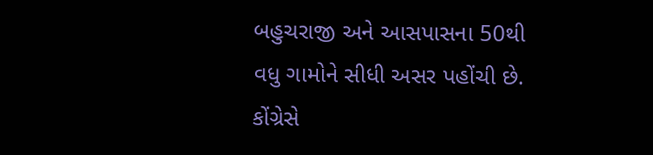બહુચરાજી અને આસપાસના 50થી વધુ ગામોને સીધી અસર પહોંચી છે. કોંગ્રેસે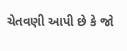ચેતવણી આપી છે કે જો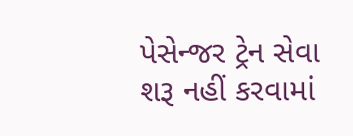પેસેન્જર ટ્રેન સેવા શરૂ નહીં કરવામાં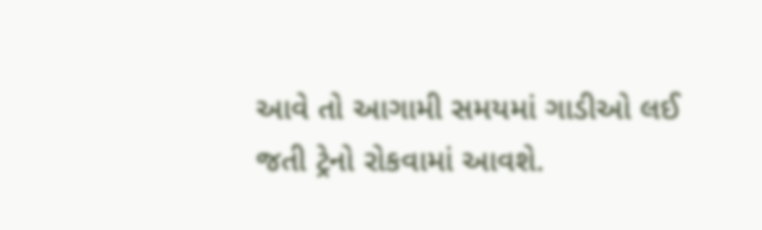આવે તો આગામી સમયમાં ગાડીઓ લઈ જતી ટ્રેનો રોકવામાં આવશે.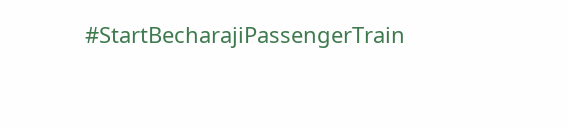#StartBecharajiPassengerTrain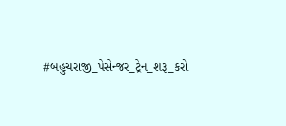#બહુચરાજી_પેસેન્જર_ટ્રેન_શરૂ_કરો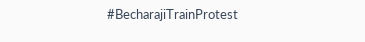#BecharajiTrainProtest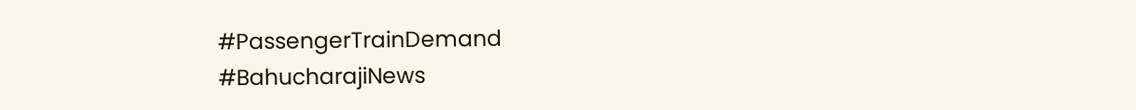#PassengerTrainDemand
#BahucharajiNews